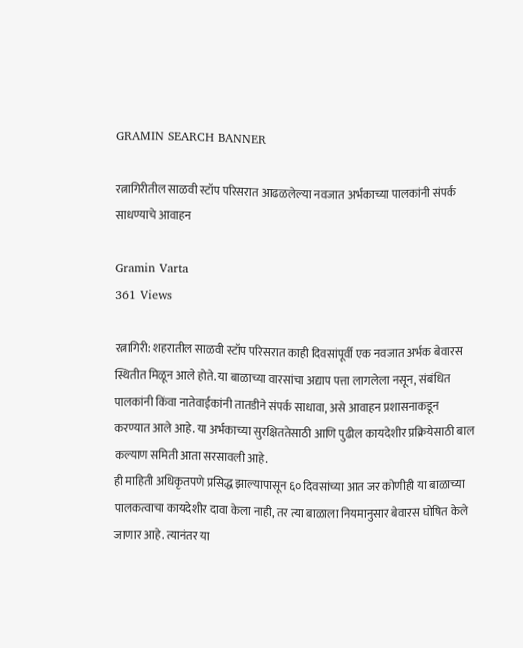GRAMIN SEARCH BANNER

रत्नागिरीतील साळवी स्टॉप परिसरात आढळलेल्या नवजात अर्भकाच्या पालकांनी संपर्क साधण्याचे आवाहन

Gramin Varta
361 Views

रत्नागिरी: शहरातील साळवी स्टॉप परिसरात काही दिवसांपूर्वी एक नवजात अर्भक बेवारस स्थितीत मिळून आले होते. या बाळाच्या वारसांचा अद्याप पत्ता लागलेला नसून, संबंधित पालकांनी किंवा नातेवाईकांनी तातडीने संपर्क साधावा, असे आवाहन प्रशासनाकडून करण्यात आले आहे. या अर्भकाच्या सुरक्षिततेसाठी आणि पुढील कायदेशीर प्रक्रियेसाठी बाल कल्याण समिती आता सरसावली आहे.
ही माहिती अधिकृतपणे प्रसिद्ध झाल्यापासून ६० दिवसांच्या आत जर कोणीही या बाळाच्या पालकत्वाचा कायदेशीर दावा केला नाही, तर त्या बाळाला नियमानुसार बेवारस घोषित केले जाणार आहे. त्यानंतर या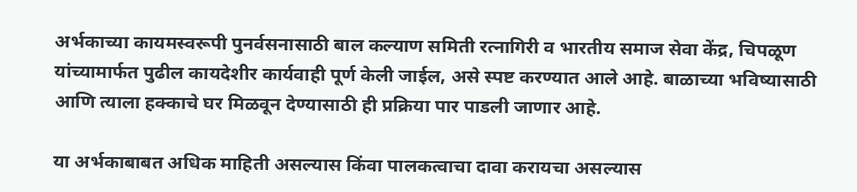अर्भकाच्या कायमस्वरूपी पुनर्वसनासाठी बाल कल्याण समिती रत्नागिरी व भारतीय समाज सेवा केंद्र, चिपळूण यांच्यामार्फत पुढील कायदेशीर कार्यवाही पूर्ण केली जाईल, असे स्पष्ट करण्यात आले आहे. बाळाच्या भविष्यासाठी आणि त्याला हक्काचे घर मिळवून देण्यासाठी ही प्रक्रिया पार पाडली जाणार आहे.

या अर्भकाबाबत अधिक माहिती असल्यास किंवा पालकत्वाचा दावा करायचा असल्यास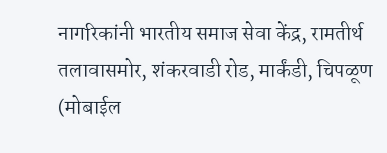नागरिकांनी भारतीय समाज सेवा केंद्र, रामतीर्थ तलावासमोर, शंकरवाडी रोड, मार्कंडी, चिपळूण (मोबाईल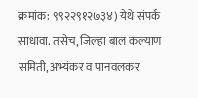क्रमांक: ९९२२९१२७३४) येथे संपर्क साधावा. तसेच, जिल्हा बाल कल्याण समिती, अभ्यंकर व पानवलकर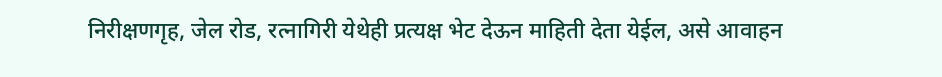निरीक्षणगृह, जेल रोड, रत्नागिरी येथेही प्रत्यक्ष भेट देऊन माहिती देता येईल, असे आवाहन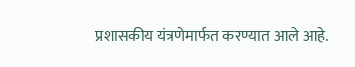प्रशासकीय यंत्रणेमार्फत करण्यात आले आहे.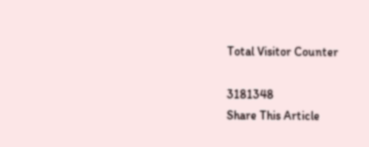Total Visitor Counter

3181348
Share This Article